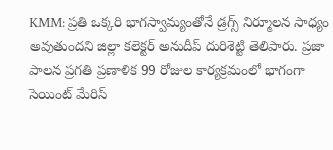KMM: ప్రతి ఒక్కరి భాగస్వామ్యంతోనే డ్రగ్స్ నిర్మూలన సాధ్యం అవుతుందని జిల్లా కలెక్టర్ అనుదీప్ దురిశెట్టి తెలిపారు. ప్రజా పాలన ప్రగతి ప్రణాళిక 99 రోజుల కార్యక్రమంలో భాగంగా సెయింట్ మేరిస్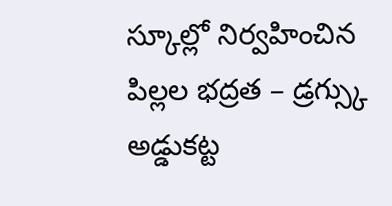స్కూల్లో నిర్వహించిన పిల్లల భద్రత – డ్రగ్స్కు అడ్డుకట్ట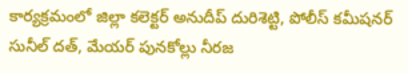కార్యక్రమంలో జిల్లా కలెక్టర్ అనుదీప్ దురిశెట్టి, పోలీస్ కమీషనర్ సునీల్ దత్, మేయర్ పునకోల్లు నీరజ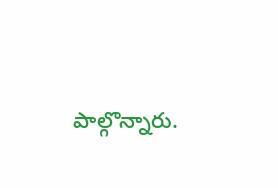పాల్గొన్నారు.